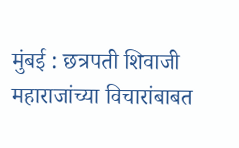मुंबई : छत्रपती शिवाजी महाराजांच्या विचारांबाबत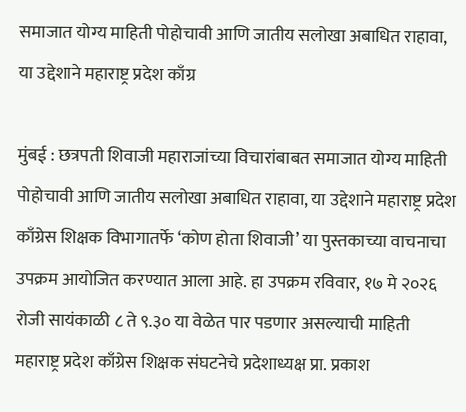समाजात योग्य माहिती पोहोचावी आणि जातीय सलोखा अबाधित राहावा, या उद्देशाने महाराष्ट्र प्रदेश काँग्र

मुंबई : छत्रपती शिवाजी महाराजांच्या विचारांबाबत समाजात योग्य माहिती पोहोचावी आणि जातीय सलोखा अबाधित राहावा, या उद्देशाने महाराष्ट्र प्रदेश काँग्रेस शिक्षक विभागातर्फे ‘कोण होता शिवाजी’ या पुस्तकाच्या वाचनाचा उपक्रम आयोजित करण्यात आला आहे. हा उपक्रम रविवार, १७ मे २०२६ रोजी सायंकाळी ८ ते ९.३० या वेळेत पार पडणार असल्याची माहिती महाराष्ट्र प्रदेश काँग्रेस शिक्षक संघटनेचे प्रदेशाध्यक्ष प्रा. प्रकाश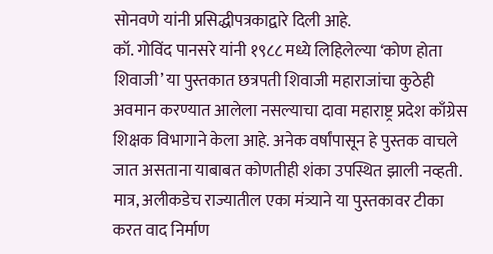सोनवणे यांनी प्रसिद्धीपत्रकाद्वारे दिली आहे.
कॉ. गोविंद पानसरे यांनी १९८८ मध्ये लिहिलेल्या ‘कोण होता शिवाजी’ या पुस्तकात छत्रपती शिवाजी महाराजांचा कुठेही अवमान करण्यात आलेला नसल्याचा दावा महाराष्ट्र प्रदेश काँग्रेस शिक्षक विभागाने केला आहे. अनेक वर्षांपासून हे पुस्तक वाचले जात असताना याबाबत कोणतीही शंका उपस्थित झाली नव्हती. मात्र, अलीकडेच राज्यातील एका मंत्र्याने या पुस्तकावर टीका करत वाद निर्माण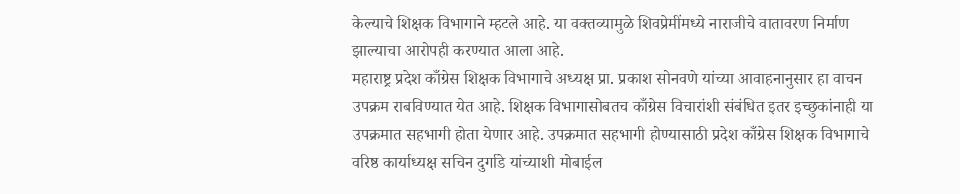केल्याचे शिक्षक विभागाने म्हटले आहे. या वक्तव्यामुळे शिवप्रेमींमध्ये नाराजीचे वातावरण निर्माण झाल्याचा आरोपही करण्यात आला आहे.
महाराष्ट्र प्रदेश काँग्रेस शिक्षक विभागाचे अध्यक्ष प्रा. प्रकाश सोनवणे यांच्या आवाहनानुसार हा वाचन उपक्रम राबविण्यात येत आहे. शिक्षक विभागासोबतच काँग्रेस विचारांशी संबंधित इतर इच्छुकांनाही या उपक्रमात सहभागी होता येणार आहे. उपक्रमात सहभागी होण्यासाठी प्रदेश काँग्रेस शिक्षक विभागाचे वरिष्ठ कार्याध्यक्ष सचिन दुर्गाडे यांच्याशी मोबाईल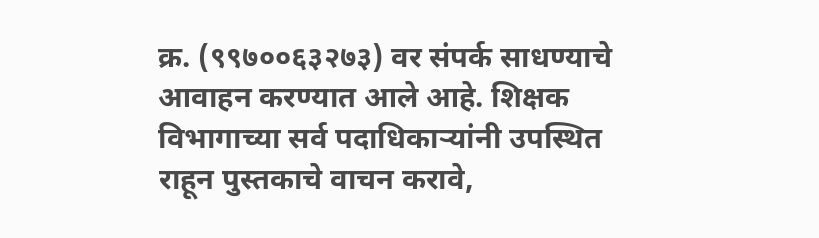क्र. (९९७००६३२७३) वर संपर्क साधण्याचे आवाहन करण्यात आले आहे. शिक्षक विभागाच्या सर्व पदाधिकाऱ्यांनी उपस्थित राहून पुस्तकाचे वाचन करावे,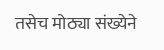तसेच मोठ्या संख्येने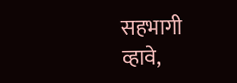सहभागी व्हावे,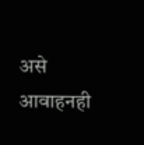असे आवाहनही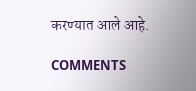करण्यात आले आहे.

COMMENTS